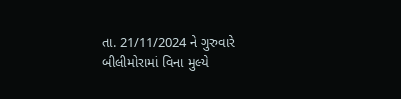તા. 21/11/2024 ને ગુરુવારે બીલીમોરામાં વિના મુલ્યે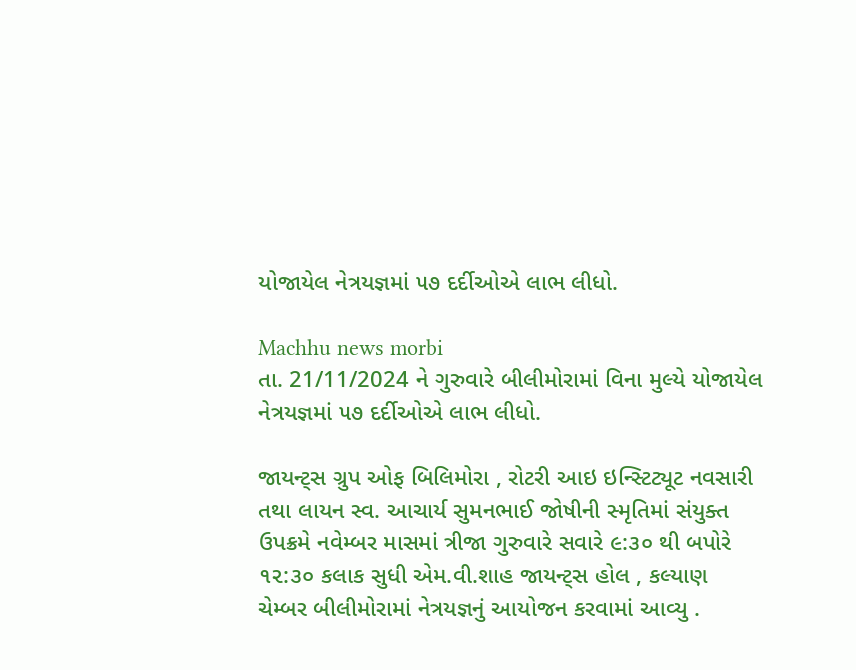યોજાયેલ નેત્રયજ્ઞમાં ૫૭ દર્દીઓએ લાભ લીધો.

Machhu news morbi
તા. 21/11/2024 ને ગુરુવારે બીલીમોરામાં વિના મુલ્યે યોજાયેલ નેત્રયજ્ઞમાં ૫૭ દર્દીઓએ લાભ લીધો.

જાયન્ટ્સ ગ્રુપ ઓફ બિલિમોરા , રોટરી આઇ ઇન્સ્ટિટ્યૂટ નવસારી તથા લાયન સ્વ. આચાર્ય સુમનભાઈ જોષીની સ્મૃતિમાં સંયુક્ત ઉપક્રમે નવેમ્બર માસમાં ત્રીજા ગુરુવારે સવારે ૯:૩૦ થી બપોરે ૧૨:૩૦ કલાક સુધી એમ.વી.શાહ જાયન્ટ્સ હોલ , કલ્યાણ ચેમ્બર બીલીમોરામાં નેત્રયજ્ઞનું આયોજન કરવામાં આવ્યુ .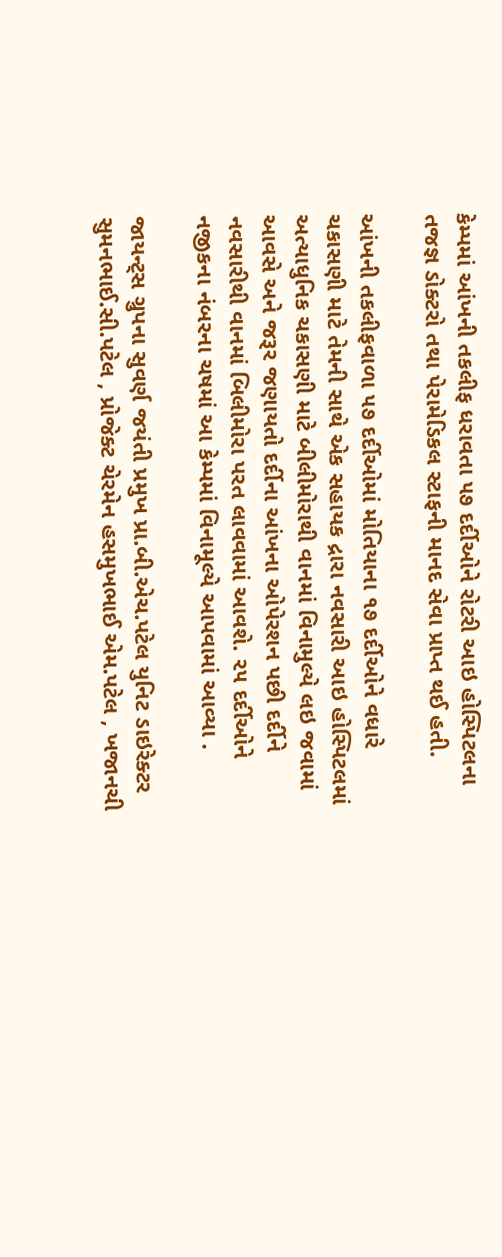કેમ્પમાં આંખની તકલીફ ધરાવતા ૫૭ દર્દીઓને રોટરી આઇ હોસ્પિટલના તજજ્ઞ ડોક્ટરો તથા પેરામેડિકલ સ્ટાફની માનદ સેવા પ્રાપ્ત થઈ હતી.

આંખની તકલીફવાળા ૫૭ દર્દીઓમાં મોતિયાના ૧૭ દર્દીઓને વધારે ચકાસણી માટે તેમની સાથે એક સહાયક દ્રારા નવસારી આઇ હોસ્પિટલમાં અત્યાધુનિક ચકાસણી માટે બીલીમોરાથી વાનમાં વિનામુલ્યે લઇ જવામાં આવસે અને જરૂર જણાયતો દર્દીના આંખના ઓપેરશન પછી દર્દીને નવસારીથી વાનમાં બિલીમોરા પરત લાવવામાં આવશે. ૨૫ દર્દીઓને નજીકના નંબરના ચષમાં આ કેમ્પમાં વિનામૂલ્યે આપવામાં આવ્યા .

જાયન્ટ્સ ગ્રુપના સુવર્ણ જયંતી પ્રમુખ પ્રા.બી.એચ.પટેલ યુનિટ ડાઇરેક્ટર સુમનભાઈ.સી.પટેલ , પ્રોજેક્ટ ચેરમેન હસમુખભાઈ એમ.પટેલ , ખજાનચી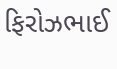ફિરોઝભાઈ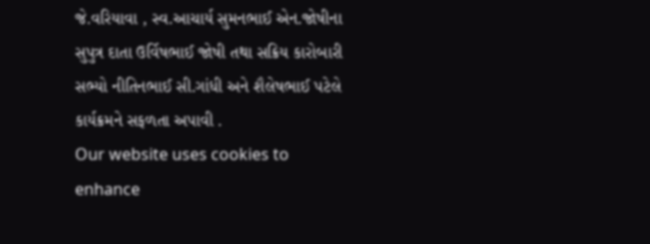જે.વરિયાવા , સ્વ.આચાર્ય સુમનભાઈ એન.જોષીના સુપુત્ર દાતા ઉર્વિષભાઈ જોષી તથા સક્રિય કારોબારી સભ્યો નીતિનભાઈ સી.ગાંધી અને શૈલેષભાઈ પટેલે કાર્યક્રમને સફળતા અપાવી .
Our website uses cookies to enhance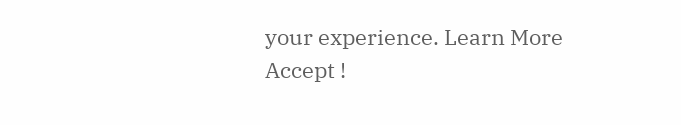your experience. Learn More
Accept !